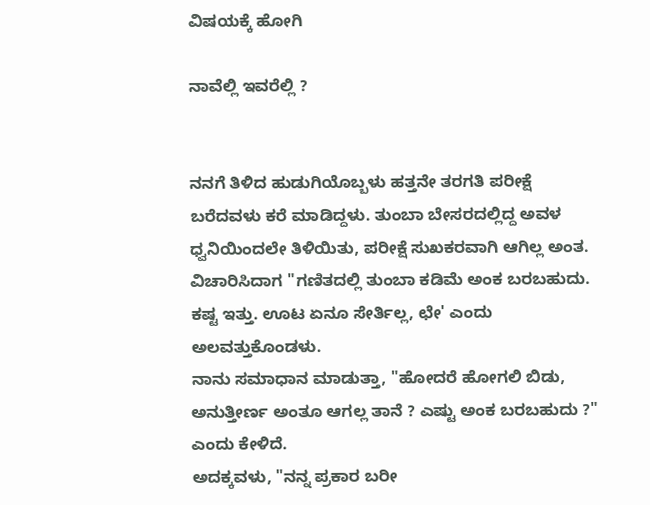ವಿಷಯಕ್ಕೆ ಹೋಗಿ

ನಾವೆಲ್ಲಿ ಇವರೆಲ್ಲಿ ?


ನನಗೆ ತಿಳಿದ ಹುಡುಗಿಯೊಬ್ಬಳು ಹತ್ತನೇ ತರಗತಿ ಪರೀಕ್ಷೆ ಬರೆದವಳು ಕರೆ ಮಾಡಿದ್ದಳು. ತುಂಬಾ ಬೇಸರದಲ್ಲಿದ್ದ ಅವಳ ಧ್ವನಿಯಿಂದಲೇ ತಿಳಿಯಿತು, ಪರೀಕ್ಷೆ ಸುಖಕರವಾಗಿ ಆಗಿಲ್ಲ ಅಂತ. ವಿಚಾರಿಸಿದಾಗ "ಗಣಿತದಲ್ಲಿ ತುಂಬಾ ಕಡಿಮೆ ಅಂಕ ಬರಬಹುದು. ಕಷ್ಟ ಇತ್ತು. ಊಟ ಏನೂ ಸೇರ್ತಿಲ್ಲ, ಛೇ' ಎಂದು ಅಲವತ್ತುಕೊಂಡಳು.
ನಾನು ಸಮಾಧಾನ ಮಾಡುತ್ತಾ, "ಹೋದರೆ ಹೋಗಲಿ ಬಿಡು, ಅನುತ್ತೀರ್ಣ ಅಂತೂ ಆಗಲ್ಲ ತಾನೆ ? ಎಷ್ಟು ಅಂಕ ಬರಬಹುದು ?" ಎಂದು ಕೇಳಿದೆ.
ಅದಕ್ಕವಳು, "ನನ್ನ ಪ್ರಕಾರ ಬರೀ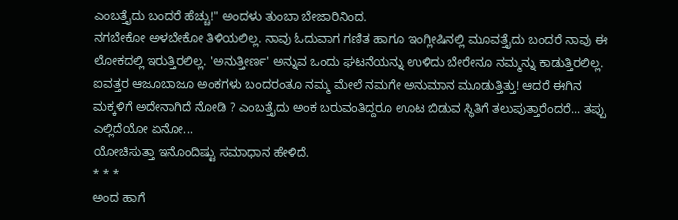ಎಂಬತ್ತೈದು ಬಂದರೆ ಹೆಚ್ಚು!" ಅಂದಳು ತುಂಬಾ ಬೇಜಾರಿನಿಂದ.
ನಗಬೇಕೋ ಅಳಬೇಕೋ ತಿಳಿಯಲಿಲ್ಲ. ನಾವು ಓದುವಾಗ ಗಣಿತ ಹಾಗೂ ಇಂಗ್ಲೀಷಿನಲ್ಲಿ ಮೂವತ್ತೈದು ಬಂದರೆ ನಾವು ಈ ಲೋಕದಲ್ಲಿ ಇರುತ್ತಿರಲಿಲ್ಲ. 'ಅನುತ್ತೀರ್ಣ' ಅನ್ನುವ ಒಂದು ಘಟನೆಯನ್ನು ಉಳಿದು ಬೇರೇನೂ ನಮ್ಮನ್ನು ಕಾಡುತ್ತಿರಲಿಲ್ಲ. ಐವತ್ತರ ಆಜೂಬಾಜೂ ಅಂಕಗಳು ಬಂದರಂತೂ ನಮ್ಮ ಮೇಲೆ ನಮಗೇ ಅನುಮಾನ ಮೂಡುತ್ತಿತ್ತು! ಆದರೆ ಈಗಿನ ಮಕ್ಕಳಿಗೆ ಅದೇನಾಗಿದೆ ನೋಡಿ ? ಎಂಬತ್ತೈದು ಅಂಕ ಬರುವಂತಿದ್ದರೂ ಊಟ ಬಿಡುವ ಸ್ಥಿತಿಗೆ ತಲುಪುತ್ತಾರೆಂದರೆ... ತಪ್ಪು ಎಲ್ಲಿದೆಯೋ ಏನೋ...
ಯೋಚಿಸುತ್ತಾ ಇನೊಂದಿಷ್ಟು ಸಮಾಧಾನ ಹೇಳಿದೆ.
* * *
ಅಂದ ಹಾಗೆ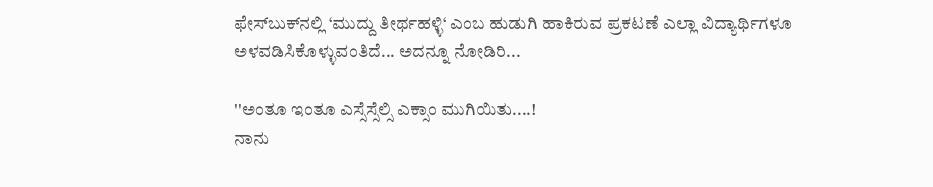ಫೇಸ್‌ಬುಕ್‌ನಲ್ಲಿ ‘ಮುದ್ದು ತೀರ್ಥಹಳ್ಳಿ‘ ಎಂಬ ಹುಡುಗಿ ಹಾಕಿರುವ ಪ್ರಕಟಣೆ ಎಲ್ಲಾ ವಿದ್ಯಾರ್ಥಿಗಳೂ ಅಳವಡಿಸಿಕೊಳ್ಳುವಂತಿದೆ... ಅದನ್ನೂ ನೋಡಿರಿ...

''ಅಂತೂ ಇಂತೂ ಎಸ್ಸೆಸ್ಸೆಲ್ಸಿ ಎಕ್ಸಾಂ ಮುಗಿಯಿತು....!
ನಾನು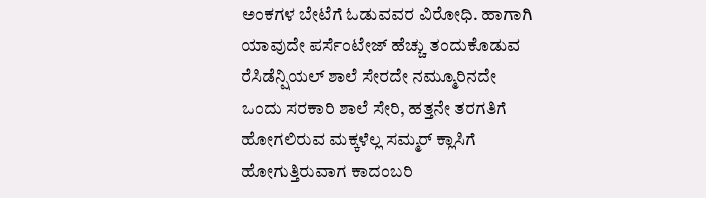ಅಂಕಗಳ ಬೇಟೆಗೆ ಓಡುವವರ ವಿರೋಧಿ. ಹಾಗಾಗಿ ಯಾವುದೇ ಪರ್ಸೆಂಟೇಜ್ ಹೆಚ್ಚು ತಂದುಕೊಡುವ ರೆಸಿಡೆನ್ಷಿಯಲ್ ಶಾಲೆ ಸೇರದೇ ನಮ್ಮೂರಿನದೇ ಒಂದು ಸರಕಾರಿ ಶಾಲೆ ಸೇರಿ, ಹತ್ತನೇ ತರಗತಿಗೆ ಹೋಗಲಿರುವ ಮಕ್ಕಳೆಲ್ಲ ಸಮ್ಮರ್ ಕ್ಲಾಸಿಗೆ ಹೋಗುತ್ತಿರುವಾಗ ಕಾದಂಬರಿ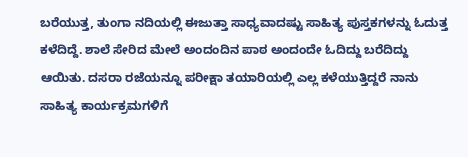ಬರೆಯುತ್ತ, ತುಂಗಾ ನದಿಯಲ್ಲಿ ಈಜುತ್ತಾ ಸಾಧ್ಯವಾದಷ್ಟು ಸಾಹಿತ್ಯ ಪುಸ್ತಕಗಳನ್ನು ಓದುತ್ತ ಕಳೆದಿದ್ದೆ. ಶಾಲೆ ಸೇರಿದ ಮೇಲೆ ಅಂದಂದಿನ ಪಾಠ ಅಂದಂದೇ ಓದಿದ್ದು ಬರೆದಿದ್ದು ಆಯಿತು. ದಸರಾ ರಜೆಯನ್ನೂ ಪರೀಕ್ಷಾ ತಯಾರಿಯಲ್ಲಿ ಎಲ್ಲ ಕಳೆಯುತ್ತಿದ್ದರೆ ನಾನು ಸಾಹಿತ್ಯ ಕಾರ್ಯಕ್ರಮಗಳಿಗೆ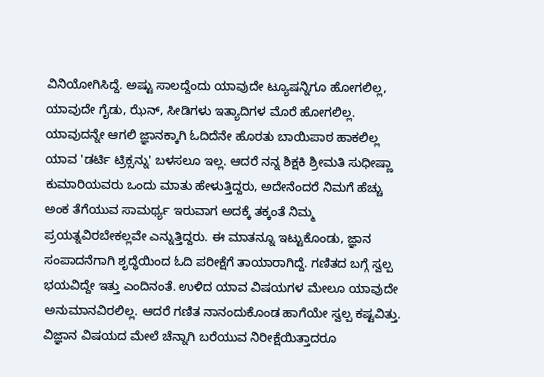ವಿನಿಯೋಗಿಸಿದ್ದೆ. ಅಷ್ಟು ಸಾಲದ್ದೆಂದು ಯಾವುದೇ ಟ್ಯೂಷನ್ನಿಗೂ ಹೋಗಲಿಲ್ಲ, ಯಾವುದೇ ಗೈಡು, ಝೆನ್, ಸೀಡಿಗಳು ಇತ್ಯಾದಿಗಳ ಮೊರೆ ಹೋಗಲಿಲ್ಲ. ಯಾವುದನ್ನೇ ಆಗಲಿ ಜ್ಞಾನಕ್ಕಾಗಿ ಓದಿದೆನೇ ಹೊರತು ಬಾಯಿಪಾಠ ಹಾಕಲಿಲ್ಲ ಯಾವ 'ಡರ್ಟಿ ಟ್ರಿಕ್ಸನ್ನು' ಬಳಸಲೂ ಇಲ್ಲ. ಆದರೆ ನನ್ನ ಶಿಕ್ಷಕಿ ಶ್ರೀಮತಿ ಸುಧೀಷ್ಣಾ ಕುಮಾರಿಯವರು ಒಂದು ಮಾತು ಹೇಳುತ್ತಿದ್ದರು, ಅದೇನೆಂದರೆ ನಿಮಗೆ ಹೆಚ್ಚು ಅಂಕ ತೆಗೆಯುವ ಸಾಮರ್ಥ್ಯ ಇರುವಾಗ ಅದಕ್ಕೆ ತಕ್ಕಂತೆ ನಿಮ್ಮ ಪ್ರಯತ್ನವಿರಬೇಕಲ್ಲವೇ ಎನ್ನುತ್ತಿದ್ದರು. ಈ ಮಾತನ್ನೂ ಇಟ್ಟುಕೊಂಡು, ಜ್ಞಾನ ಸಂಪಾದನೆಗಾಗಿ ಶೃದ್ಧೆಯಿಂದ ಓದಿ ಪರೀಕ್ಷೆಗೆ ತಾಯಾರಾಗಿದ್ದೆ. ಗಣಿತದ ಬಗ್ಗೆ ಸ್ವಲ್ಪ ಭಯವಿದ್ದೇ ಇತ್ತು ಎಂದಿನಂತೆ. ಉಳಿದ ಯಾವ ವಿಷಯಗಳ ಮೇಲೂ ಯಾವುದೇ ಅನುಮಾನವಿರಲಿಲ್ಲ. ಆದರೆ ಗಣಿತ ನಾನಂದುಕೊಂಡ ಹಾಗೆಯೇ ಸ್ವಲ್ಪ ಕಷ್ಟವಿತ್ತು. ವಿಜ್ಞಾನ ವಿಷಯದ ಮೇಲೆ ಚೆನ್ನಾಗಿ ಬರೆಯುವ ನಿರೀಕ್ಷೆಯಿತ್ತಾದರೂ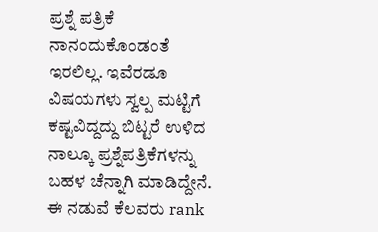ಪ್ರಶ್ನೆ ಪತ್ರಿಕೆ ನಾನಂದುಕೊಂಡಂತೆ ಇರಲಿಲ್ಲ. ಇವೆರಡೂ ವಿಷಯಗಳು ಸ್ವಲ್ಪ ಮಟ್ಟಿಗೆ ಕಷ್ಟವಿದ್ದದ್ದು ಬಿಟ್ಟರೆ ಉಳಿದ ನಾಲ್ಕೂ ಪ್ರಶ್ನೆಪತ್ರಿಕೆಗಳನ್ನು ಬಹಳ ಚೆನ್ನಾಗಿ ಮಾಡಿದ್ದೇನೆ. ಈ ನಡುವೆ ಕೆಲವರು rank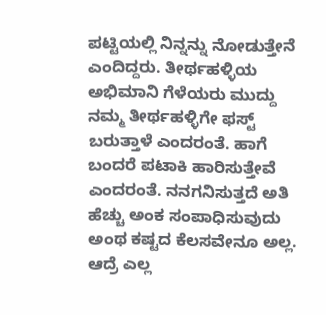ಪಟ್ಟಿಯಲ್ಲಿ ನಿನ್ನನ್ನು ನೋಡುತ್ತೇನೆ ಎಂದಿದ್ದರು. ತೀರ್ಥಹಳ್ಳಿಯ ಅಭಿಮಾನಿ ಗೆಳೆಯರು ಮುದ್ದು ನಮ್ಮ ತೀರ್ಥಹಳ್ಳಿಗೇ ಫಸ್ಟ್ ಬರುತ್ತಾಳೆ ಎಂದರಂತೆ. ಹಾಗೆ ಬಂದರೆ ಪಟಾಕಿ ಹಾರಿಸುತ್ತೇವೆ ಎಂದರಂತೆ. ನನಗನಿಸುತ್ತದೆ ಅತಿ ಹೆಚ್ಚು ಅಂಕ ಸಂಪಾಧಿಸುವುದು ಅಂಥ ಕಷ್ಟದ ಕೆಲಸವೇನೂ ಅಲ್ಲ. ಆದ್ರೆ ಎಲ್ಲ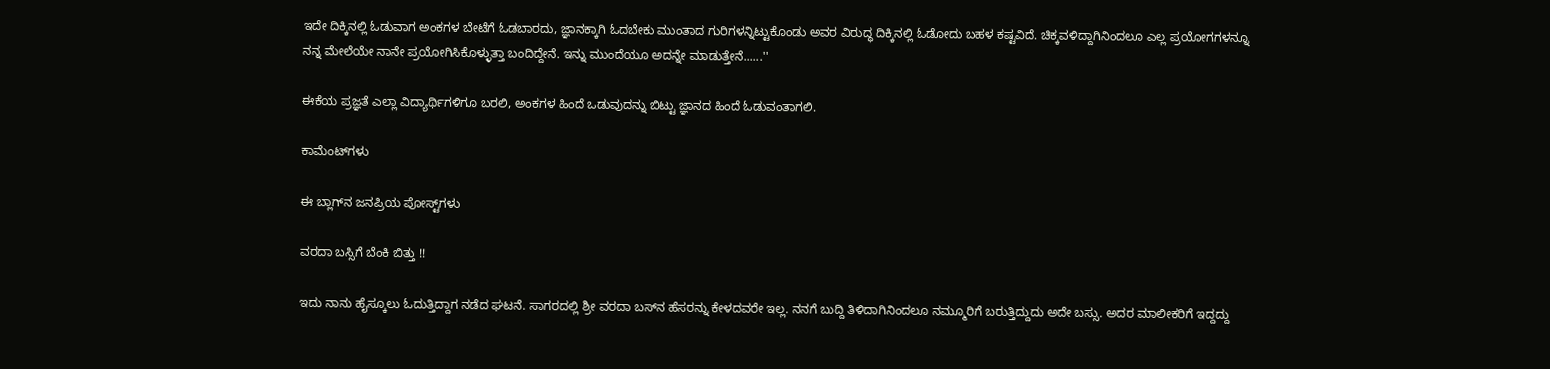ಇದೇ ದಿಕ್ಕಿನಲ್ಲಿ ಓಡುವಾಗ ಅಂಕಗಳ ಬೇಟೆಗೆ ಓಡಬಾರದು, ಜ್ಞಾನಕ್ಕಾಗಿ ಓದಬೇಕು ಮುಂತಾದ ಗುರಿಗಳನ್ನಿಟ್ಟುಕೊಂಡು ಅವರ ವಿರುದ್ಧ ದಿಕ್ಕಿನಲ್ಲಿ ಓಡೋದು ಬಹಳ ಕಷ್ಟವಿದೆ. ಚಿಕ್ಕವಳಿದ್ದಾಗಿನಿಂದಲೂ ಎಲ್ಲ ಪ್ರಯೋಗಗಳನ್ನೂ ನನ್ನ ಮೇಲೆಯೇ ನಾನೇ ಪ್ರಯೋಗಿಸಿಕೊಳ್ಳುತ್ತಾ ಬಂದಿದ್ದೇನೆ. ಇನ್ನು ಮುಂದೆಯೂ ಅದನ್ನೇ ಮಾಡುತ್ತೇನೆ......''

ಈಕೆಯ ಪ್ರಜ್ಞತೆ ಎಲ್ಲಾ ವಿದ್ಯಾರ್ಥಿಗಳಿಗೂ ಬರಲಿ, ಅಂಕಗಳ ಹಿಂದೆ ಒಡುವುದನ್ನು ಬಿಟ್ಟು ಜ್ಞಾನದ ಹಿಂದೆ ಓಡುವಂತಾಗಲಿ.

ಕಾಮೆಂಟ್‌ಗಳು

ಈ ಬ್ಲಾಗ್‌ನ ಜನಪ್ರಿಯ ಪೋಸ್ಟ್‌ಗಳು

ವರದಾ ಬಸ್ಸಿಗೆ ಬೆಂಕಿ ಬಿತ್ತು !!

ಇದು ನಾನು ಹೈಸ್ಕೂಲು ಓದುತ್ತಿದ್ದಾಗ ನಡೆದ ಘಟನೆ. ಸಾಗರದಲ್ಲಿ ಶ್ರೀ ವರದಾ ಬಸ್‌ನ ಹೆಸರನ್ನು ಕೇಳದವರೇ ಇಲ್ಲ. ನನಗೆ ಬುದ್ದಿ ತಿಳಿದಾಗಿನಿಂದಲೂ ನಮ್ಮೂರಿಗೆ ಬರುತ್ತಿದ್ದುದು ಅದೇ ಬಸ್ಸು. ಅದರ ಮಾಲೀಕರಿಗೆ ಇದ್ದದ್ದು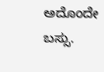ಅದೊಂದೇ ಬಸ್ಸು.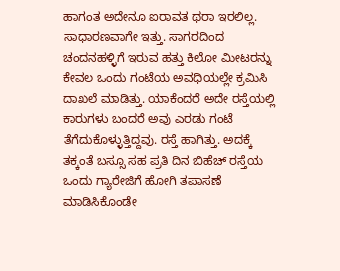ಹಾಗಂತ ಅದೇನೂ ಐರಾವತ ಥರಾ ಇರಲಿಲ್ಲ. ಸಾಧಾರಣವಾಗೇ ಇತ್ತು. ಸಾಗರದಿಂದ ಚಂದನಹಳ್ಳಿಗೆ ಇರುವ ಹತ್ತು ಕಿಲೋ ಮೀಟರನ್ನು ಕೇವಲ ಒಂದು ಗಂಟೆಯ ಅವಧಿಯಲ್ಲೇ ಕ್ರಮಿಸಿ ದಾಖಲೆ ಮಾಡಿತ್ತು. ಯಾಕೆಂದರೆ ಅದೇ ರಸ್ತೆಯಲ್ಲಿ ಕಾರುಗಳು ಬಂದರೆ ಅವು ಎರಡು ಗಂಟೆ ತೆಗೆದುಕೊಳ್ಳುತ್ತಿದ್ದವು. ರಸ್ತೆ ಹಾಗಿತ್ತು. ಅದಕ್ಕೆ ತಕ್ಕಂತೆ ಬಸ್ಸೂ ಸಹ ಪ್ರತಿ ದಿನ ಬಿಹೆಚ್ ರಸ್ತೆಯ ಒಂದು ಗ್ಯಾರೇಜಿಗೆ ಹೋಗಿ ತಪಾಸಣೆ ಮಾಡಿಸಿಕೊಂಡೇ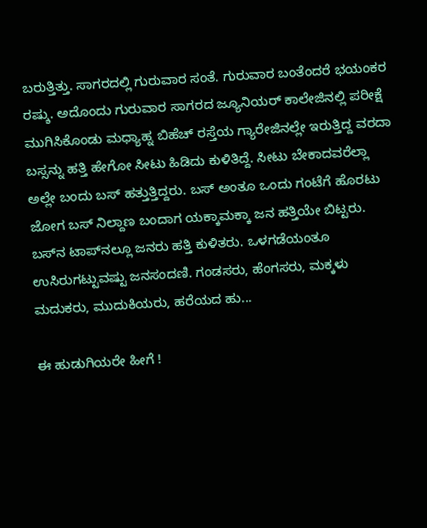ಬರುತ್ತಿತ್ತು. ಸಾಗರದಲ್ಲಿ ಗುರುವಾರ ಸಂತೆ. ಗುರುವಾರ ಬಂತೆಂದರೆ ಭಯಂಕರ ರಷ್ಶು. ಅದೊಂದು ಗುರುವಾರ ಸಾಗರದ ಜ್ಯೂನಿಯರ‍್ ಕಾಲೇಜಿನಲ್ಲಿ ಪರೀಕ್ಷೆ ಮುಗಿಸಿಕೊಂಡು ಮಧ್ಯಾಹ್ನ ಬಿಹೆಚ್ ರಸ್ತೆಯ ಗ್ಯಾರೇಜಿನಲ್ಲೇ ಇರುತ್ತಿದ್ದ ವರದಾ ಬಸ್ಸನ್ನು ಹತ್ತಿ ಹೇಗೋ ಸೀಟು ಹಿಡಿದು ಕುಳಿತಿದ್ದೆ. ಸೀಟು ಬೇಕಾದವರೆಲ್ಲಾ ಅಲ್ಲೇ ಬಂದು ಬಸ್ ಹತ್ತುತ್ತಿದ್ದರು. ಬಸ್ ಅಂತೂ ಒಂದು ಗಂಟೆಗೆ ಹೊರಟು ಜೋಗ ಬಸ್‌ ನಿಲ್ದಾಣ ಬಂದಾಗ ಯಕ್ಕಾಮಕ್ಕಾ ಜನ ಹತ್ತಿಯೇ ಬಿಟ್ಟರು. ಬಸ್‌ನ ಟಾಪ್‌ನಲ್ಲೂ ಜನರು ಹತ್ತಿ ಕುಳಿತರು. ಒಳಗಡೆಯಂತೂ ಉಸಿರುಗಟ್ಟುವಷ್ಟು ಜನಸಂದಣಿ. ಗಂಡಸರು, ಹೆಂಗಸರು, ಮಕ್ಕಳು ಮದುಕರು, ಮುದುಕಿಯರು, ಹರೆಯದ ಹು...

ಈ ಹುಡುಗಿಯರೇ ಹೀಗೆ !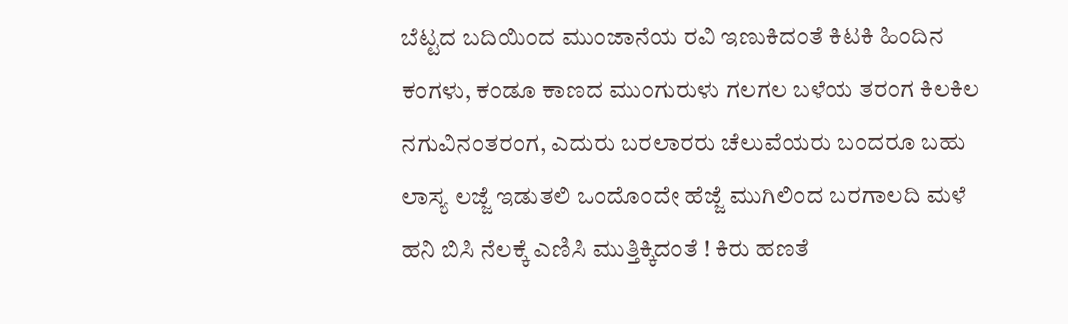ಬೆಟ್ಟದ ಬದಿಯಿಂದ ಮುಂಜಾನೆಯ ರವಿ ಇಣುಕಿದಂತೆ ಕಿಟಕಿ ಹಿಂದಿನ ಕಂಗಳು, ಕಂಡೂ ಕಾಣದ ಮುಂಗುರುಳು ಗಲಗಲ ಬಳೆಯ ತರಂಗ ಕಿಲಕಿಲ ನಗುವಿನಂತರಂಗ, ಎದುರು ಬರಲಾರರು ಚೆಲುವೆಯರು ಬಂದರೂ ಬಹು ಲಾಸ್ಯ ಲಜ್ಜೆ ಇಡುತಲಿ ಒಂದೊಂದೇ ಹೆಜ್ಜೆ ಮುಗಿಲಿಂದ ಬರಗಾಲದಿ ಮಳೆ ಹನಿ ಬಿಸಿ ನೆಲಕ್ಕೆ ಎಣಿಸಿ ಮುತ್ತಿಕ್ಕಿದಂತೆ ! ಕಿರು ಹಣತೆ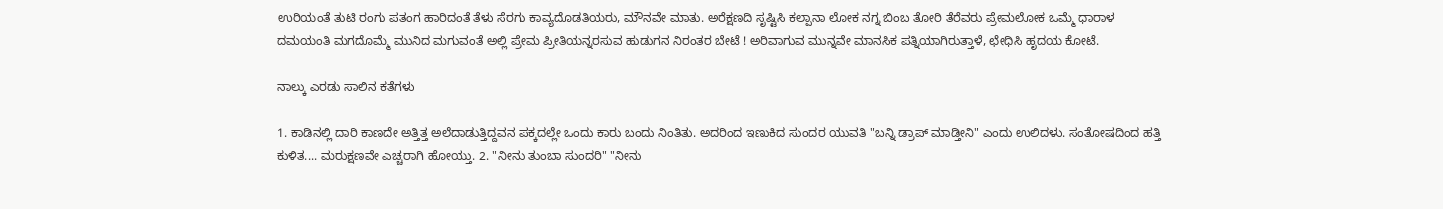ಉರಿಯಂತೆ ತುಟಿ ರಂಗು ಪತಂಗ ಹಾರಿದಂತೆ ತೆಳು ಸೆರಗು ಕಾವ್ಯದೊಡತಿಯರು, ಮೌನವೇ ಮಾತು. ಅರೆಕ್ಷಣದಿ ಸೃಷ್ಟಿಸಿ ಕಲ್ಪಾನಾ ಲೋಕ ನಗ್ನ ಬಿಂಬ ತೋರಿ ತೆರೆವರು ಪ್ರೇಮಲೋಕ ಒಮ್ಮೆ ಧಾರಾಳ ದಮಯಂತಿ ಮಗದೊಮ್ಮೆ ಮುನಿದ ಮಗುವಂತೆ ಅಲ್ಲಿ ಪ್ರೇಮ ಪ್ರೀತಿಯನ್ನರಸುವ ಹುಡುಗನ ನಿರಂತರ ಬೇಟೆ ! ಅರಿವಾಗುವ ಮುನ್ನವೇ ಮಾನಸಿಕ ಪತ್ನಿಯಾಗಿರುತ್ತಾಳೆ, ಛೇಧಿಸಿ ಹೃದಯ ಕೋಟೆ.

ನಾಲ್ಕು ಎರಡು ಸಾಲಿನ ಕತೆಗಳು

1. ಕಾಡಿನಲ್ಲಿ ದಾರಿ ಕಾಣದೇ ಅತ್ತಿತ್ತ ಅಲೆದಾಡುತ್ತಿದ್ದವನ ಪಕ್ಕದಲ್ಲೇ ಒಂದು ಕಾರು ಬಂದು ನಿಂತಿತು. ಅದರಿಂದ ಇಣುಕಿದ ಸುಂದರ ಯುವತಿ "ಬನ್ನಿ ಡ್ರಾಪ್ ಮಾಡ್ತೀನಿ" ಎಂದು ಉಲಿದಳು. ಸಂತೋಷದಿಂದ ಹತ್ತಿ ಕುಳಿತ.... ಮರುಕ್ಷಣವೇ ಎಚ್ಚರಾಗಿ ಹೋಯ್ತು. 2. "ನೀನು ತುಂಬಾ ಸುಂದರಿ" "ನೀನು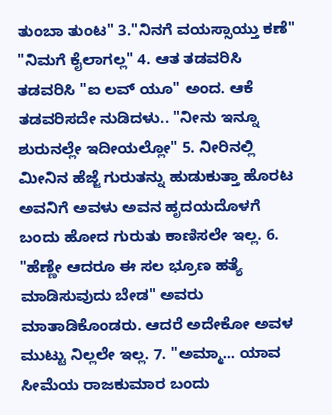ತುಂಬಾ ತುಂಟ" 3."ನಿನಗೆ ವಯಸ್ಸಾಯ್ತು ಕಣೆ" "ನಿಮಗೆ ಕೈಲಾಗಲ್ಲ" 4. ಆತ ತಡವರಿಸಿ ತಡವರಿಸಿ "ಐ ಲವ್ ಯೂ" ಅಂದ. ಆಕೆ ತಡವರಿಸದೇ ನುಡಿದಳು.. "ನೀನು ಇನ್ನೂ ಶುರುನಲ್ಲೇ ಇದೀಯಲ್ಲೋ" 5. ನೀರಿನಲ್ಲಿ ಮೀನಿನ ಹೆಜ್ಜೆ ಗುರುತನ್ನು ಹುಡುಕುತ್ತಾ ಹೊರಟ ಅವನಿಗೆ ಅವಳು ಅವನ ಹೃದಯದೊಳಗೆ ಬಂದು ಹೋದ ಗುರುತು ಕಾಣಿಸಲೇ ಇಲ್ಲ. 6. "ಹೆಣ್ಣೇ ಆದರೂ ಈ ಸಲ ಭ್ರೂಣ ಹತ್ಯೆ  ಮಾಡಿಸುವುದು ಬೇಡ" ಅವರು ಮಾತಾಡಿಕೊಂಡರು. ಆದರೆ ಅದೇಕೋ ಅವಳ ಮುಟ್ಟು ನಿಲ್ಲಲೇ ಇಲ್ಲ. 7. "ಅಮ್ಮಾ... ಯಾವ ಸೀಮೆಯ ರಾಜಕುಮಾರ ಬಂದು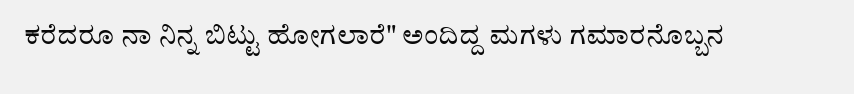ಕರೆದರೂ ನಾ ನಿನ್ನ ಬಿಟ್ಟು ಹೋಗಲಾರೆ" ಅಂದಿದ್ದ ಮಗಳು ಗಮಾರನೊಬ್ಬನ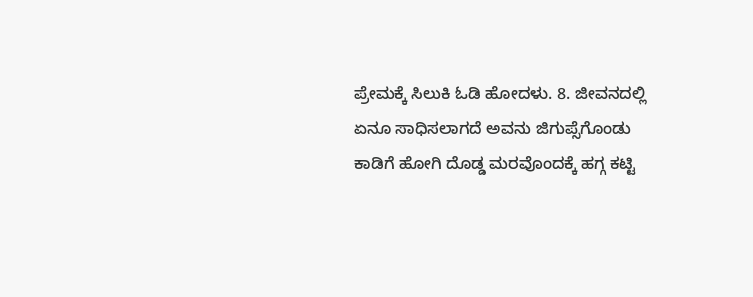ಪ್ರೇಮಕ್ಕೆ ಸಿಲುಕಿ ಓಡಿ ಹೋದಳು. 8. ಜೀವನದಲ್ಲಿ ಏನೂ ಸಾಧಿಸಲಾಗದೆ ಅವನು ಜಿಗುಪ್ಸೆಗೊಂಡು ಕಾಡಿಗೆ ಹೋಗಿ ದೊಡ್ಡ ಮರವೊಂದಕ್ಕೆ ಹಗ್ಗ ಕಟ್ಟಿ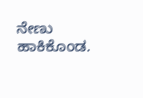ನೇಣು ಹಾಕಿಕೊಂಡ.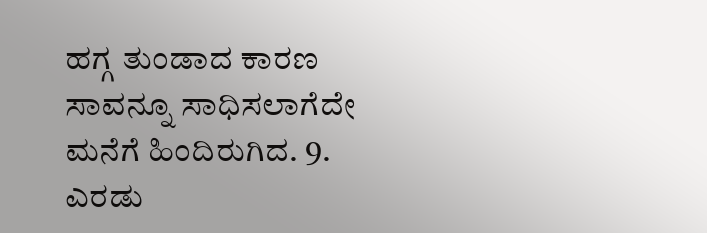ಹಗ್ಗ ತುಂಡಾದ ಕಾರಣ ಸಾವನ್ನೂ ಸಾಧಿಸಲಾಗೆದೇ ಮನೆಗೆ ಹಿಂದಿರುಗಿದ. 9. ಎರಡು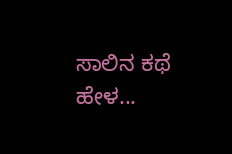ಸಾಲಿನ ಕಥೆ ಹೇಳ...